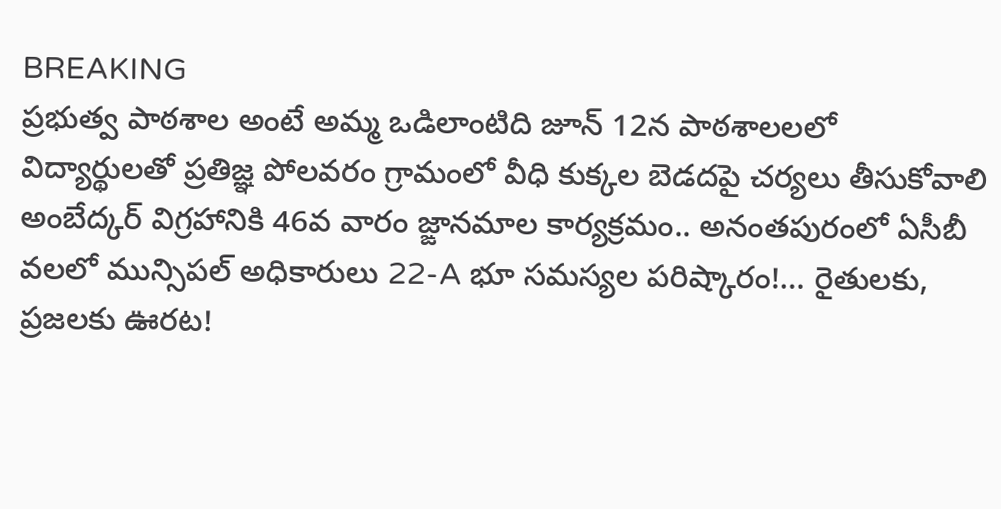BREAKING
ప్రభుత్వ పాఠశాల అంటే అమ్మ ఒడిలాంటిది జూన్ 12న పాఠశాలలలో విద్యార్థులతో ప్రతిజ్ఞ పోలవరం గ్రామంలో వీధి కుక్కల బెడదపై చర్యలు తీసుకోవాలి అంబేద్కర్ విగ్రహానికి 46వ వారం జ్ఙానమాల కార్యక్రమం.. అనంతపురంలో ఏసీబీ వలలో మున్సిపల్ అధికారులు 22-A భూ సమస్యల పరిష్కారం!… రైతులకు, ప్రజలకు ఊరట!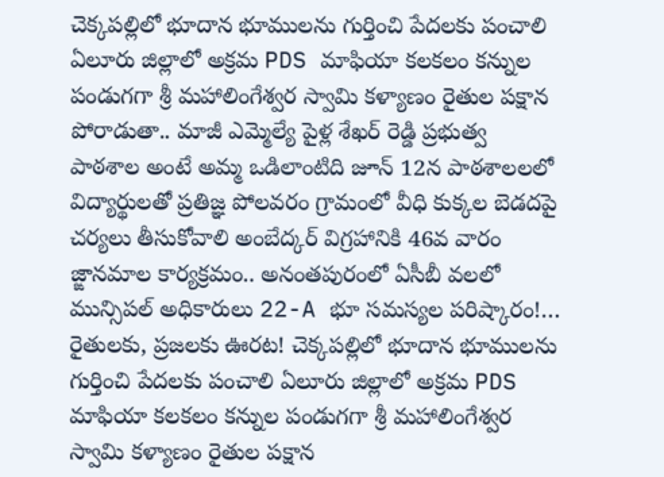చెక్కపల్లిలో భూదాన భూములను గుర్తించి పేదలకు పంచాలి ఏలూరు జిల్లాలో అక్రమ PDS మాఫియా కలకలం కన్నుల పండుగగా శ్రీ మహాలింగేశ్వర స్వామి కళ్యాణం రైతుల పక్షాన పోరాడుతా.. మాజీ ఎమ్మెల్యే పైళ్ల శేఖర్ రెడ్డి ప్రభుత్వ పాఠశాల అంటే అమ్మ ఒడిలాంటిది జూన్ 12న పాఠశాలలలో విద్యార్థులతో ప్రతిజ్ఞ పోలవరం గ్రామంలో వీధి కుక్కల బెడదపై చర్యలు తీసుకోవాలి అంబేద్కర్ విగ్రహానికి 46వ వారం జ్ఙానమాల కార్యక్రమం.. అనంతపురంలో ఏసీబీ వలలో మున్సిపల్ అధికారులు 22-A భూ సమస్యల పరిష్కారం!… రైతులకు, ప్రజలకు ఊరట! చెక్కపల్లిలో భూదాన భూములను గుర్తించి పేదలకు పంచాలి ఏలూరు జిల్లాలో అక్రమ PDS మాఫియా కలకలం కన్నుల పండుగగా శ్రీ మహాలింగేశ్వర స్వామి కళ్యాణం రైతుల పక్షాన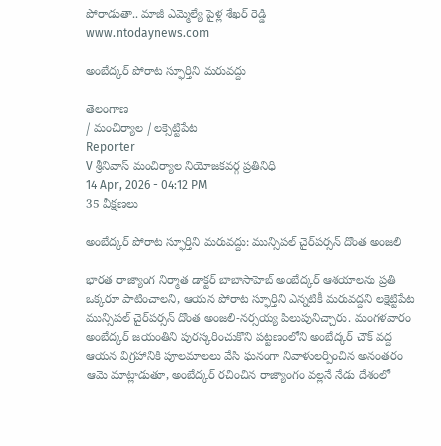పోరాడుతా.. మాజీ ఎమ్మెల్యే పైళ్ల శేఖర్ రెడ్డి
www.ntodaynews.com

అంబేద్కర్ పోరాట స్ఫూర్తిని మరువద్దు

తెలంగాణ
/ మంచిర్యాల / లక్సెట్టిపేట
Reporter
V శ్రీనివాస్ మంచిర్యాల నియోజకవర్గ ప్రతినిధి
14 Apr, 2026 - 04:12 PM
35 వీక్షణలు

అంబేద్కర్ పోరాట స్ఫూర్తిని మరువద్దు: మున్సిపల్ చైర్‌పర్సన్ దొంత అంజలి

భారత రాజ్యాంగ నిర్మాత డాక్టర్ బాబాసాహెబ్ అంబేద్కర్ ఆశయాలను ప్రతి ఒక్కరూ పాటించాలని, ఆయన పోరాట స్ఫూర్తిని ఎన్నటికీ మరువద్దని లక్షెట్టిపేట మున్సిపల్ చైర్‌పర్సన్ దొంత అంజలి-నర్సయ్య పిలుపునిచ్చారు. మంగళవారం అంబేద్కర్ జయంతిని పురస్కరించుకొని పట్టణంలోని అంబేద్కర్ చౌక్ వద్ద ఆయన విగ్రహానికి పూలమాలలు వేసి ఘనంగా నివాళులర్పించిన అనంతరం ఆమె మాట్లాడుతూ, అంబేద్కర్ రచించిన రాజ్యాంగం వల్లనే నేడు దేశంలో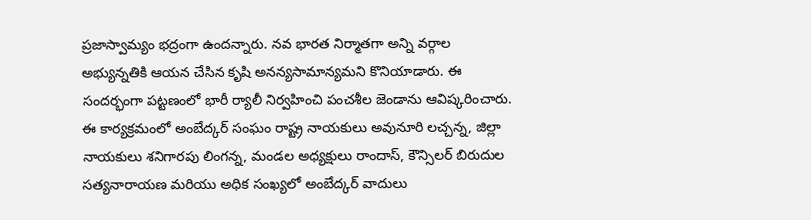ప్రజాస్వామ్యం భద్రంగా ఉందన్నారు. నవ భారత నిర్మాతగా అన్ని వర్గాల అభ్యున్నతికి ఆయన చేసిన కృషి అనన్యసామాన్యమని కొనియాడారు. ఈ సందర్భంగా పట్టణంలో భారీ ర్యాలీ నిర్వహించి పంచశీల జెండాను ఆవిష్కరించారు. ఈ కార్యక్రమంలో అంబేద్కర్ సంఘం రాష్ట్ర నాయకులు అవునూరి లచ్చన్న, జిల్లా నాయకులు శనిగారపు లింగన్న, మండల అధ్యక్షులు రాందాస్, కౌన్సిలర్ బిరుదుల సత్యనారాయణ మరియు అధిక సంఖ్యలో అంబేద్కర్ వాదులు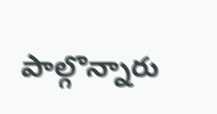పాల్గొన్నారు